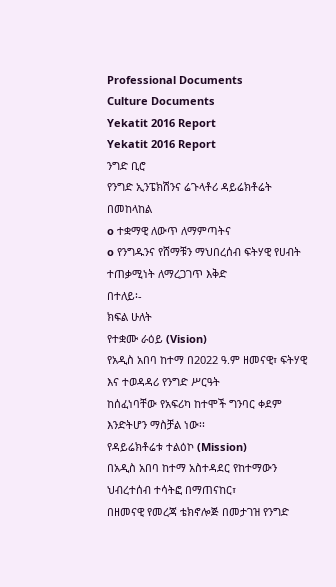Professional Documents
Culture Documents
Yekatit 2016 Report
Yekatit 2016 Report
ንግድ ቢሮ
የንግድ ኢንፔክሽንና ሬጉላቶሪ ዳይሬክቶሬት
በመከላከል
o ተቋማዊ ለውጥ ለማምጣትና
o የንግዱንና የሸማቹን ማህበረሰብ ፍትሃዊ የሀብት ተጠቃሚነት ለማረጋገጥ እቅድ
በተለይ፡-
ክፍል ሁለት
የተቋሙ ራዕይ (Vision)
የአዲስ አበባ ከተማ በ2022 ዓ.ም ዘመናዊ፣ ፍትሃዊ እና ተወዳዳሪ የንግድ ሥርዓት
ከሰፈነባቸው የአፍሪካ ከተሞች ግንባር ቀደም እንድትሆን ማስቻል ነው፡፡
የዳይሬክቶሬቱ ተልዕኮ (Mission)
በአዲስ አበባ ከተማ አስተዳደር የከተማውን ህብረተሰብ ተሳትፎ በማጠናከር፣
በዘመናዊ የመረጃ ቴክኖሎጅ በመታገዝ የንግድ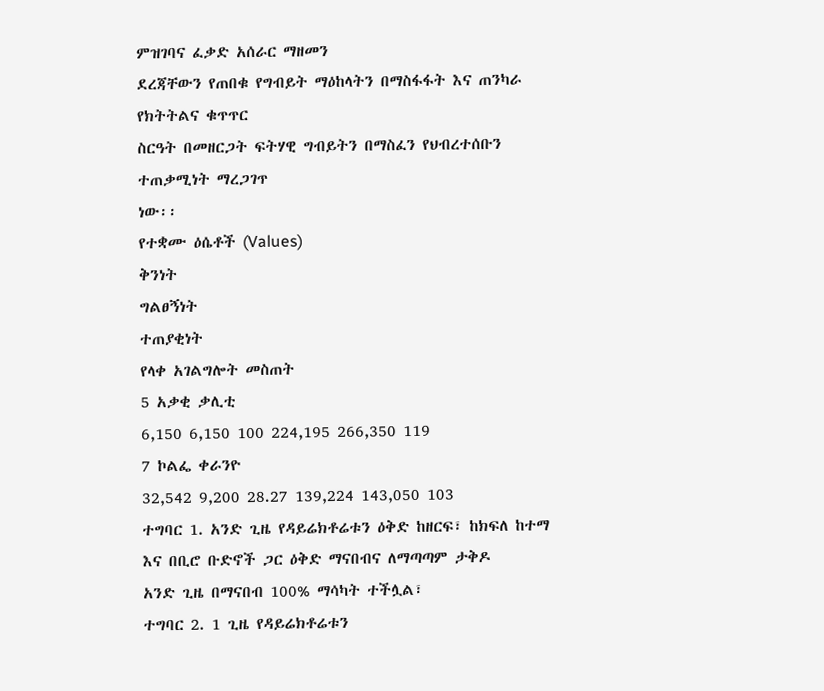ምዝገባና ፈቃድ አሰራር ማዘመን
ደረጃቸውን የጠበቁ የግብይት ማዕከላትን በማስፋፋት እና ጠንካራ የክትትልና ቁጥጥር
ስርዓት በመዘርጋት ፍትሃዊ ግብይትን በማስፈን የህብረተሰቡን ተጠቃሚነት ማረጋገጥ
ነው፡፡
የተቋሙ ዕሴቶች (Values)
ቅንነት
ግልፀኝነት
ተጠያቂነት
የላቀ አገልግሎት መስጠት
5 አቃቂ ቃሊቲ
6,150 6,150 100 224,195 266,350 119
7 ኮልፌ ቀራንዮ
32,542 9,200 28.27 139,224 143,050 103
ተግባር 1. አንድ ጊዜ የዳይሬክቶሬቱን ዕቅድ ከዘርፍ፣ ከክፍለ ከተማ እና በቢሮ ቡድኖች ጋር ዕቅድ ማናበብና ለማጣጣም ታቅዶ
አንድ ጊዜ በማናበብ 100% ማሳካት ተችሏል፣
ተግባር 2. 1 ጊዜ የዳይሬክቶሬቱን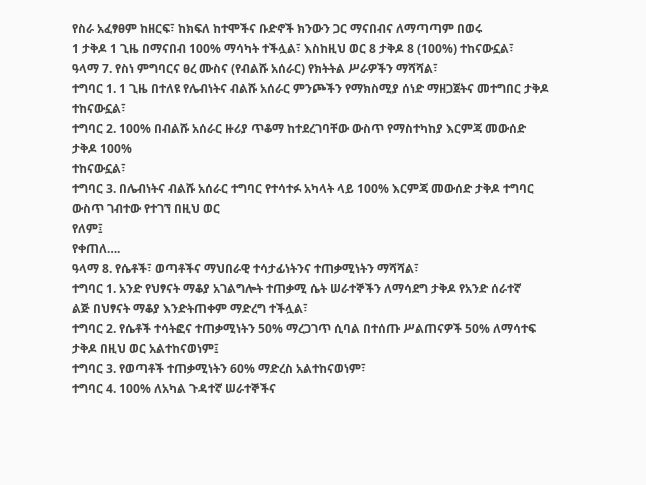የስራ አፈፃፀም ከዘርፍ፣ ከክፍለ ከተሞችና ቡድኖች ክንውን ጋር ማናበብና ለማጣጣም በወሩ
1 ታቅዶ 1 ጊዜ በማናበብ 100% ማሳካት ተችሏል፣ እስከዚህ ወር 8 ታቅዶ 8 (100%) ተከናውኗል፣
ዓላማ 7. የስነ ምግባርና ፀረ ሙስና (የብልሹ አሰራር) የክትትል ሥራዎችን ማሻሻል፣
ተግባር 1. 1 ጊዜ በተለዩ የሌብነትና ብልሹ አሰራር ምንጮችን የማክስሚያ ሰነድ ማዘጋጀትና መተግበር ታቅዶ ተከናውኗል፣
ተግባር 2. 100% በብልሹ አሰራር ዙሪያ ጥቆማ ከተደረገባቸው ውስጥ የማስተካከያ እርምጃ መውሰድ ታቅዶ 100%
ተከናውኗል፣
ተግባር 3. በሌብነትና ብልሹ አሰራር ተግባር የተሳተፉ አካላት ላይ 100% እርምጃ መውሰድ ታቅዶ ተግባር ውስጥ ገብተው የተገኘ በዚህ ወር
የለም፤
የቀጠለ….
ዓላማ 8. የሴቶች፣ ወጣቶችና ማህበራዊ ተሳታፊነትንና ተጠቃሚነትን ማሻሻል፣
ተግባር 1. አንድ የህፃናት ማቆያ አገልግሎት ተጠቃሚ ሴት ሠራተኞችን ለማሳደግ ታቅዶ የአንድ ሰራተኛ
ልጅ በህፃናት ማቆያ እንድትጠቀም ማድረግ ተችሏል፣
ተግባር 2. የሴቶች ተሳትፎና ተጠቃሚነትን 50% ማረጋገጥ ሲባል በተሰጡ ሥልጠናዎች 50% ለማሳተፍ
ታቅዶ በዚህ ወር አልተከናወነም፤
ተግባር 3. የወጣቶች ተጠቃሚነትን 60% ማድረስ አልተከናወነም፣
ተግባር 4. 100% ለአካል ጉዳተኛ ሠራተኞችና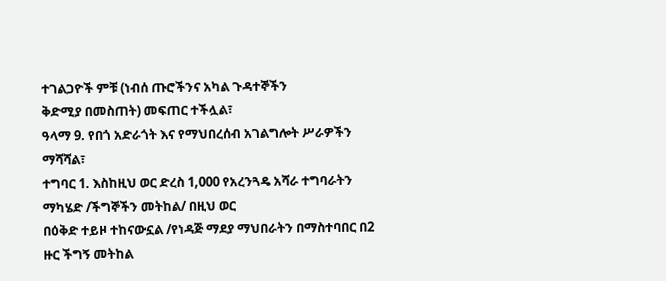ተገልጋዮች ምቹ (ነብሰ ጡሮችንና አካል ጉዳተኞችን
ቅድሚያ በመስጠት) መፍጠር ተችሏል፣
ዓላማ 9. የበጎ አድራጎት እና የማህበረሰብ አገልግሎት ሥራዎችን ማሻሻል፣
ተግባር 1. እስከዚህ ወር ድረስ 1,000 የአረንጓዴ አሻራ ተግባራትን ማካሄድ /ችግኞችን መትከል/ በዚህ ወር
በዕቅድ ተይዞ ተከናውኗል /የነዳጅ ማደያ ማህበራትን በማስተባበር በ2 ዙር ችግኝ መትከል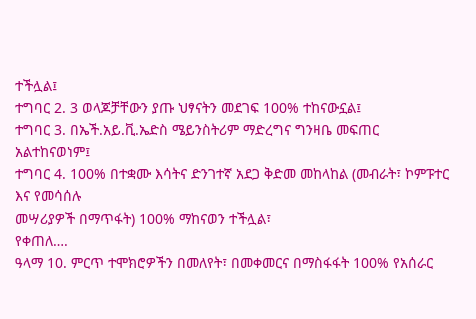ተችሏል፤
ተግባር 2. 3 ወላጆቻቸውን ያጡ ህፃናትን መደገፍ 100% ተከናውኗል፤
ተግባር 3. በኤች.አይ.ቪ.ኤድስ ሜይንስትሪም ማድረግና ግንዛቤ መፍጠር አልተከናወነም፤
ተግባር 4. 100% በተቋሙ እሳትና ድንገተኛ አደጋ ቅድመ መከላከል (መብራት፣ ኮምፑተር እና የመሳሰሉ
መሣሪያዎች በማጥፋት) 100% ማከናወን ተችሏል፣
የቀጠለ….
ዓላማ 10. ምርጥ ተሞክሮዎችን በመለየት፣ በመቀመርና በማስፋፋት 100% የአሰራር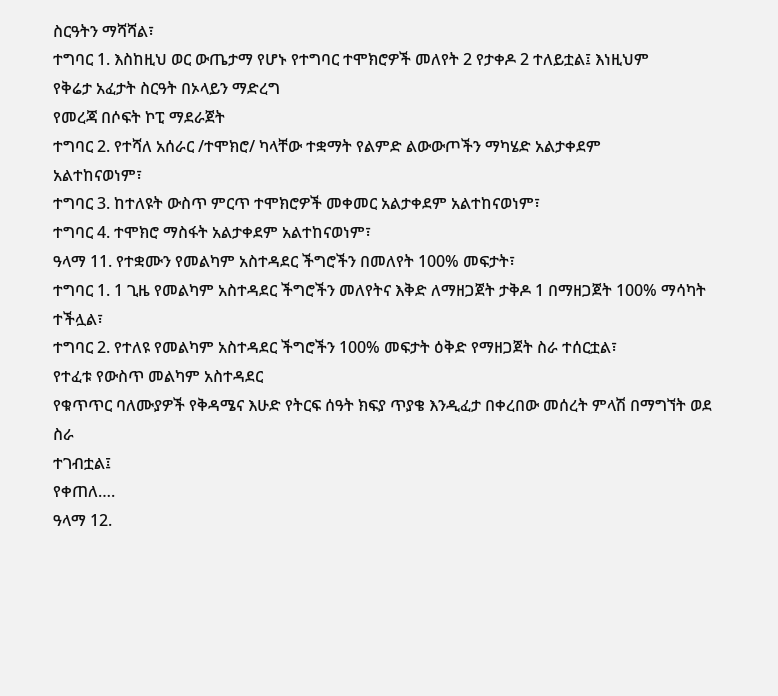ስርዓትን ማሻሻል፣
ተግባር 1. እስከዚህ ወር ውጤታማ የሆኑ የተግባር ተሞክሮዎች መለየት 2 የታቀዶ 2 ተለይቷል፤ እነዚህም
የቅሬታ አፈታት ስርዓት በኦላይን ማድረግ
የመረጃ በሶፍት ኮፒ ማደራጀት
ተግባር 2. የተሻለ አሰራር /ተሞክሮ/ ካላቸው ተቋማት የልምድ ልውውጦችን ማካሄድ አልታቀደም
አልተከናወነም፣
ተግባር 3. ከተለዩት ውስጥ ምርጥ ተሞክሮዎች መቀመር አልታቀደም አልተከናወነም፣
ተግባር 4. ተሞክሮ ማስፋት አልታቀደም አልተከናወነም፣
ዓላማ 11. የተቋሙን የመልካም አስተዳደር ችግሮችን በመለየት 100% መፍታት፣
ተግባር 1. 1 ጊዜ የመልካም አስተዳደር ችግሮችን መለየትና እቅድ ለማዘጋጀት ታቅዶ 1 በማዘጋጀት 100% ማሳካት
ተችሏል፣
ተግባር 2. የተለዩ የመልካም አስተዳደር ችግሮችን 100% መፍታት ዕቅድ የማዘጋጀት ስራ ተሰርቷል፣
የተፈቱ የውስጥ መልካም አስተዳደር
የቁጥጥር ባለሙያዎች የቅዳሜና እሁድ የትርፍ ሰዓት ክፍያ ጥያቄ እንዲፈታ በቀረበው መሰረት ምላሽ በማግኘት ወደ ስራ
ተገብቷል፤
የቀጠለ….
ዓላማ 12.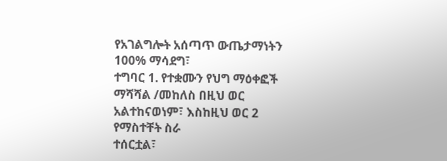የአገልግሎት አሰጣጥ ውጤታማነትን 100% ማሳደግ፣
ተግባር 1. የተቋሙን የህግ ማዕቀፎች ማሻሻል /መከለስ በዚህ ወር አልተከናወነም፣ እስከዚህ ወር 2 የማስተቸት ስራ
ተሰርቷል፣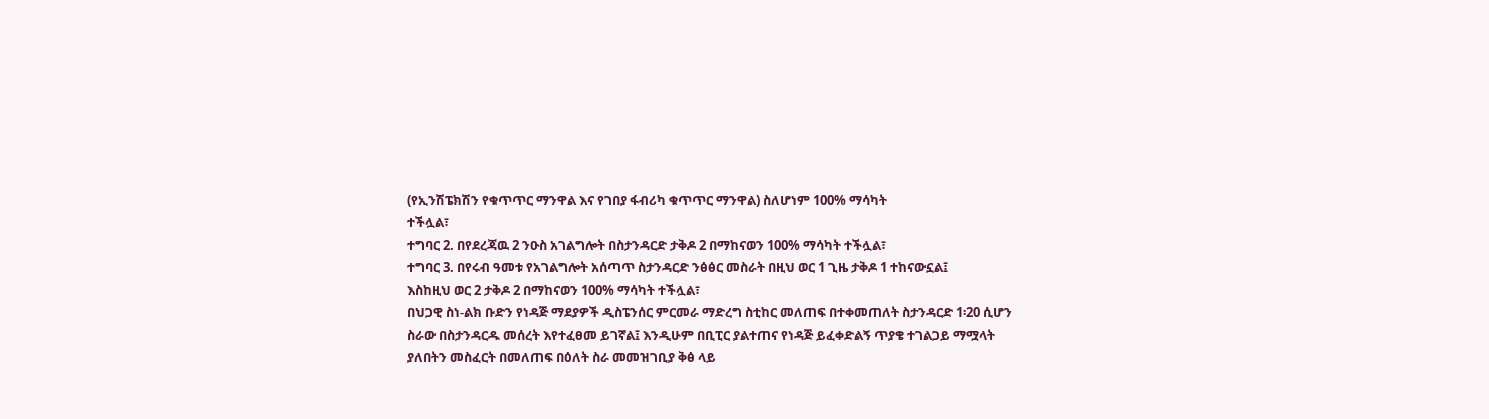(የኢንሽፔክሽን የቁጥጥር ማንዋል እና የገበያ ፋብሪካ ቁጥጥር ማንዋል) ስለሆነም 100% ማሳካት
ተችሏል፣
ተግባር 2. በየደረጃዉ 2 ንዑስ አገልግሎት በስታንዳርድ ታቅዶ 2 በማከናወን 100% ማሳካት ተችሏል፣
ተግባር 3. በየሩብ ዓመቱ የአገልግሎት አሰጣጥ ስታንዳርድ ንፅፅር መስራት በዚህ ወር 1 ጊዜ ታቅዶ 1 ተከናውኗል፤
እስከዚህ ወር 2 ታቅዶ 2 በማከናወን 100% ማሳካት ተችሏል፣
በህጋዊ ስነ-ልክ ቡድን የነዳጅ ማደያዎች ዲስፔንሰር ምርመራ ማድረግ ስቲከር መለጠፍ በተቀመጠለት ስታንዳርድ 1፡20 ሲሆን
ስራው በስታንዳርዱ መሰረት እየተፈፀመ ይገኛል፤ እንዲሁም በቢፒር ያልተጠና የነዳጅ ይፈቀድልኝ ጥያቄ ተገልጋይ ማሟላት
ያለበትን መስፈርት በመለጠፍ በዕለት ስራ መመዝገቢያ ቅፅ ላይ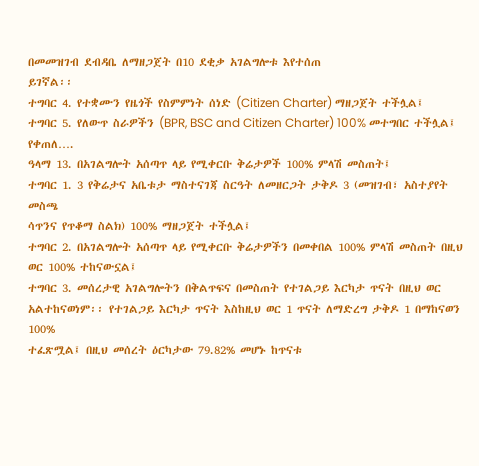በመመዝገብ ደብዳቤ ለማዘጋጀት በ10 ደቂቃ አገልግሎቱ እየተሰጠ
ይገኛል፡፡
ተግባር 4. የተቋሙን የዜጎች የስምምነት ሰነድ (Citizen Charter) ማዘጋጀት ተችሏል፤
ተግባር 5. የለውጥ ስራዎችን (BPR, BSC and Citizen Charter) 100% መተግበር ተችሏል፤
የቀጠለ….
ዓላማ 13. በአገልግሎት አሰጣጥ ላይ የሚቀርቡ ቅሬታዎች 100% ምላሽ መስጠት፤
ተግባር 1. 3 የቅሬታና አቤቱታ ማስተናገጃ ስርዓት ለመዘርጋት ታቅዶ 3 (መዝገብ፣ አስተያየት መስጫ
ሳጥንና የጥቆማ ስልክ) 100% ማዘጋጀት ተችሏል፤
ተግባር 2. በአገልግሎት አሰጣጥ ላይ የሚቀርቡ ቅሬታዎችን በመቀበል 100% ምላሽ መስጠት በዚህ
ወር 100% ተከናውኗል፤
ተግባር 3. መሰረታዊ አገልግሎትን በቅልጥፍና በመስጠት የተገልጋይ እርካታ ጥናት በዚህ ወር
አልተከናወነም፡፡ የተገልጋይ እርካታ ጥናት እስከዚህ ወር 1 ጥናት ለማድረግ ታቅዶ 1 በማከናወን 100%
ተፈጽሟል፤ በዚህ መሰረት ዕርካታው 79.82% መሆኑ ከጥናቱ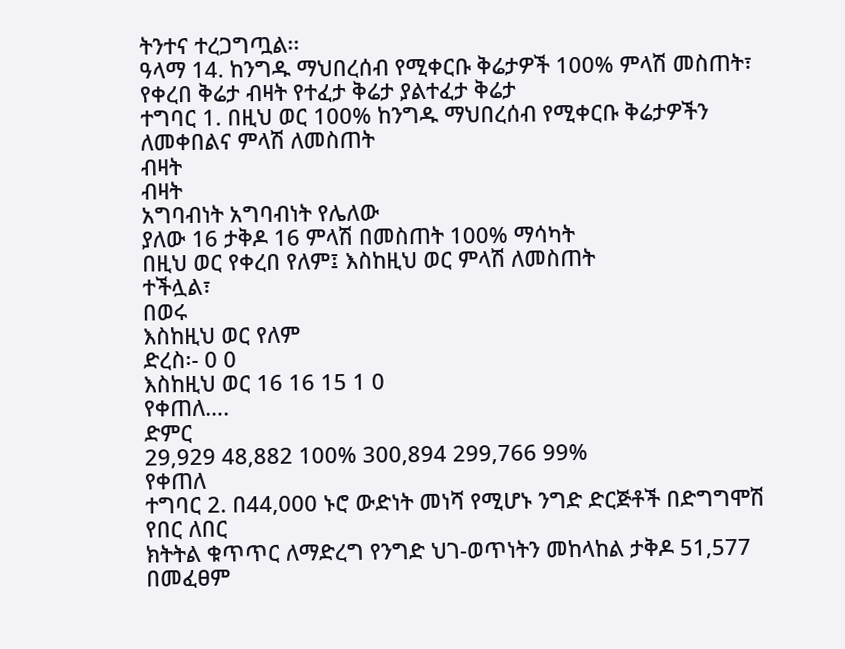ትንተና ተረጋግጧል፡፡
ዓላማ 14. ከንግዱ ማህበረሰብ የሚቀርቡ ቅሬታዎች 100% ምላሽ መስጠት፣
የቀረበ ቅሬታ ብዛት የተፈታ ቅሬታ ያልተፈታ ቅሬታ
ተግባር 1. በዚህ ወር 100% ከንግዱ ማህበረሰብ የሚቀርቡ ቅሬታዎችን ለመቀበልና ምላሽ ለመስጠት
ብዛት
ብዛት
አግባብነት አግባብነት የሌለው
ያለው 16 ታቅዶ 16 ምላሽ በመስጠት 100% ማሳካት
በዚህ ወር የቀረበ የለም፤ እስከዚህ ወር ምላሽ ለመስጠት
ተችሏል፣
በወሩ
እስከዚህ ወር የለም
ድረስ፡- 0 0
እስከዚህ ወር 16 16 15 1 0
የቀጠለ….
ድምር
29,929 48,882 100% 300,894 299,766 99%
የቀጠለ
ተግባር 2. በ44,000 ኑሮ ውድነት መነሻ የሚሆኑ ንግድ ድርጅቶች በድግግሞሽ የበር ለበር
ክትትል ቁጥጥር ለማድረግ የንግድ ህገ-ወጥነትን መከላከል ታቅዶ 51,577 በመፈፀም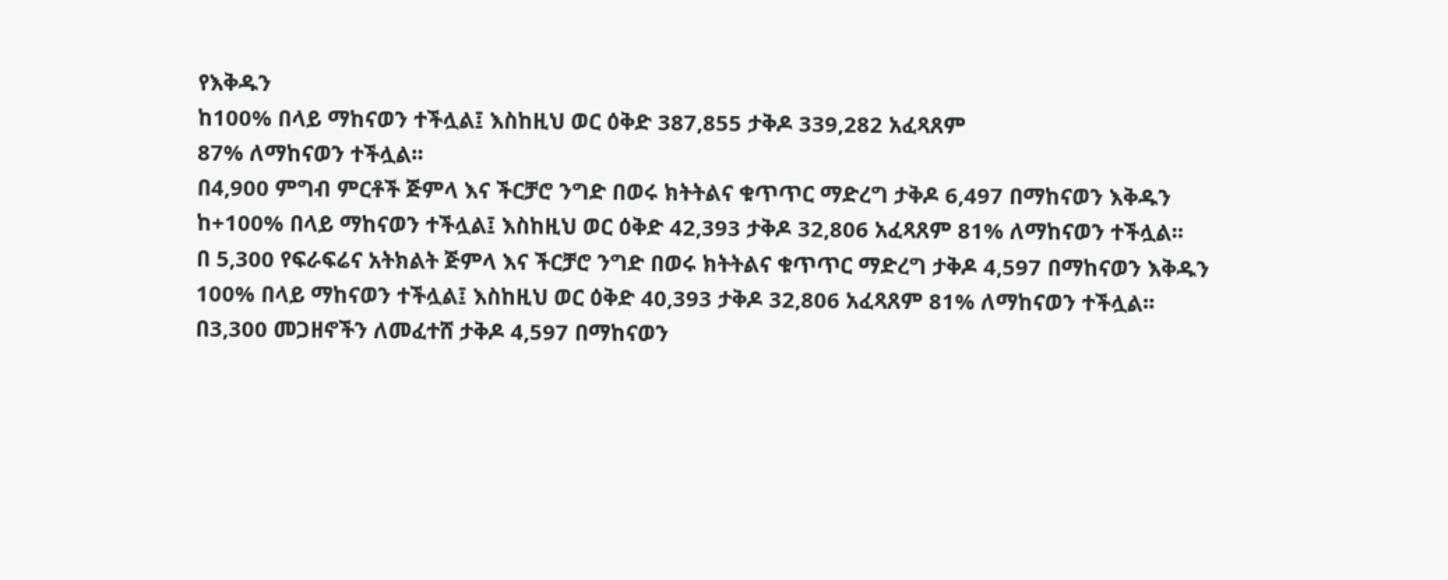የእቅዱን
ከ100% በላይ ማከናወን ተችሏል፤ እስከዚህ ወር ዕቅድ 387,855 ታቅዶ 339,282 አፈጻጸም
87% ለማከናወን ተችሏል፡፡
በ4,900 ምግብ ምርቶች ጅምላ እና ችርቻሮ ንግድ በወሩ ክትትልና ቁጥጥር ማድረግ ታቅዶ 6,497 በማከናወን እቅዱን
ከ+100% በላይ ማከናወን ተችሏል፤ እስከዚህ ወር ዕቅድ 42,393 ታቅዶ 32,806 አፈጻጸም 81% ለማከናወን ተችሏል፡፡
በ 5,300 የፍራፍሬና አትክልት ጅምላ እና ችርቻሮ ንግድ በወሩ ክትትልና ቁጥጥር ማድረግ ታቅዶ 4,597 በማከናወን እቅዱን
100% በላይ ማከናወን ተችሏል፤ እስከዚህ ወር ዕቅድ 40,393 ታቅዶ 32,806 አፈጻጸም 81% ለማከናወን ተችሏል፡፡
በ3,300 መጋዘኖችን ለመፈተሸ ታቅዶ 4,597 በማከናወን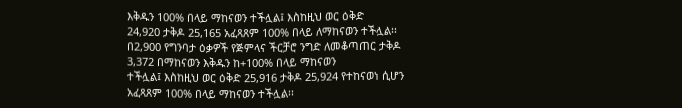እቅዱን 100% በላይ ማከናወን ተችሏል፤ እስከዚህ ወር ዕቅድ
24,920 ታቅዶ 25,165 አፈጻጸም 100% በላይ ለማከናወን ተችሏል፡፡
በ2,900 የግንባታ ዕቃዎች የጅምላና ችርቻሮ ንግድ ለመቆጣጠር ታቅዶ 3,372 በማከናወን እቅዱን ከ+100% በላይ ማከናወን
ተችሏል፤ እስከዚህ ወር ዕቅድ 25,916 ታቅዶ 25,924 የተከናወነ ሲሆን አፈጻጸም 100% በላይ ማከናወን ተችሏል፡፡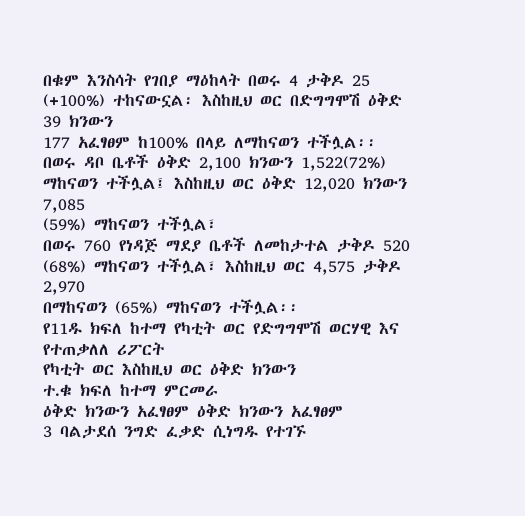በቁም እንስሳት የገበያ ማዕከላት በወሩ 4 ታቅዶ 25 (+100%) ተከናውኗል፡ እስከዚህ ወር በድግግሞሽ ዕቅድ 39 ክንውን
177 አፈፃፀም ከ100% በላይ ለማከናወን ተችሏል፡፡
በወሩ ዳቦ ቤቶች ዕቅድ 2,100 ክንውን 1,522(72%) ማከናወን ተችሏል፤ እስከዚህ ወር ዕቅድ 12,020 ክንውን 7,085
(59%) ማከናወን ተችሏል፣
በወሩ 760 የነዳጅ ማደያ ቤቶች ለመከታተል ታቅዶ 520 (68%) ማከናወን ተችሏል፣ እስከዚህ ወር 4,575 ታቅዶ 2,970
በማከናወን (65%) ማከናወን ተችሏል፡፡
የ11ዱ ክፍለ ከተማ የካቲት ወር የድግግሞሽ ወርሃዊ እና የተጠቃለለ ሪፖርት
የካቲት ወር እስከዚህ ወር ዕቅድ ክንውን
ተ.ቁ ክፍለ ከተማ ምርመራ
ዕቅድ ክንውን አፈፃፀም ዕቅድ ክንውን አፈፃፀም
3 ባልታደሰ ንግድ ፈቃድ ሲነግዱ የተገኙ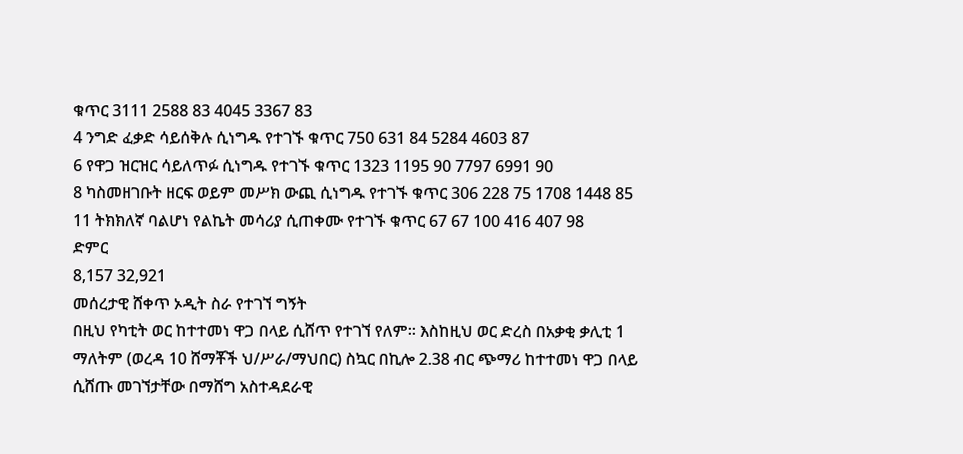ቁጥር 3111 2588 83 4045 3367 83
4 ንግድ ፈቃድ ሳይሰቅሉ ሲነግዱ የተገኙ ቁጥር 750 631 84 5284 4603 87
6 የዋጋ ዝርዝር ሳይለጥፉ ሲነግዱ የተገኙ ቁጥር 1323 1195 90 7797 6991 90
8 ካስመዘገቡት ዘርፍ ወይም መሥክ ውጪ ሲነግዱ የተገኙ ቁጥር 306 228 75 1708 1448 85
11 ትክክለኛ ባልሆነ የልኬት መሳሪያ ሲጠቀሙ የተገኙ ቁጥር 67 67 100 416 407 98
ድምር
8,157 32,921
መሰረታዊ ሸቀጥ ኦዲት ስራ የተገኘ ግኝት
በዚህ የካቲት ወር ከተተመነ ዋጋ በላይ ሲሸጥ የተገኘ የለም፡፡ እስከዚህ ወር ድረስ በአቃቂ ቃሊቲ 1
ማለትም (ወረዳ 10 ሸማቾች ህ/ሥራ/ማህበር) ስኳር በኪሎ 2.38 ብር ጭማሪ ከተተመነ ዋጋ በላይ
ሲሸጡ መገኘታቸው በማሸግ አስተዳደራዊ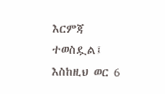እርምጃ ተወስዷል፤ እስከዚህ ወር 6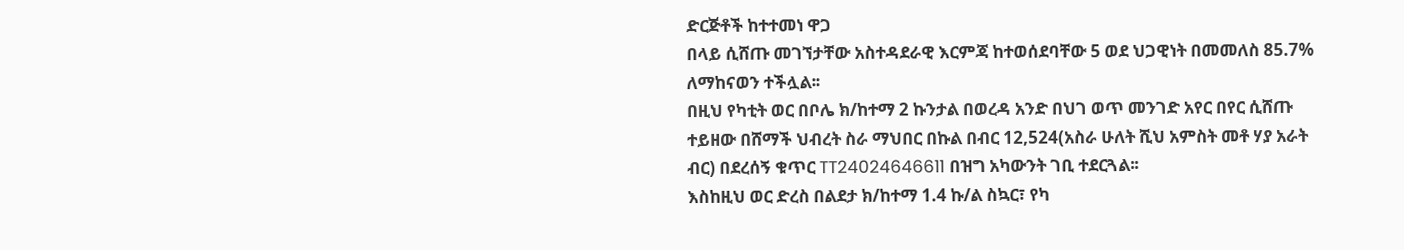ድርጅቶች ከተተመነ ዋጋ
በላይ ሲሸጡ መገኘታቸው አስተዳደራዊ እርምጃ ከተወሰደባቸው 5 ወደ ህጋዊነት በመመለስ 85.7%
ለማከናወን ተችሏል፡፡
በዚህ የካቲት ወር በቦሌ ክ/ከተማ 2 ኩንታል በወረዳ አንድ በህገ ወጥ መንገድ አየር በየር ሲሸጡ
ተይዘው በሸማች ህብረት ስራ ማህበር በኩል በብር 12,524(አስራ ሁለት ሺህ አምስት መቶ ሃያ አራት
ብር) በደረሰኝ ቁጥር TT24024646611 በዝግ አካውንት ገቢ ተደርጓል፡፡
እስከዚህ ወር ድረስ በልደታ ክ/ከተማ 1.4 ኩ/ል ስኳር፣ የካ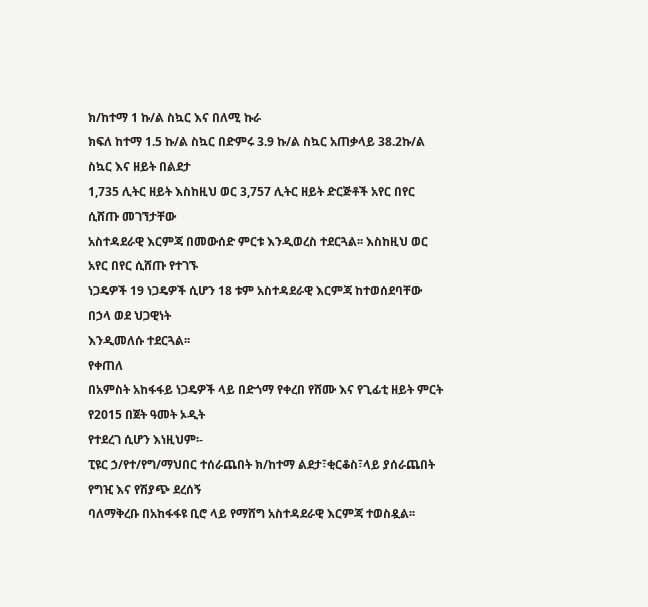ክ/ከተማ 1 ኩ/ል ስኳር እና በለሚ ኩራ
ክፍለ ከተማ 1.5 ኩ/ል ስኳር በድምሩ 3.9 ኩ/ል ስኳር አጠቃላይ 38.2ኩ/ል ስኳር እና ዘይት በልደታ
1,735 ሊትር ዘይት እስከዚህ ወር 3,757 ሊትር ዘይት ድርጅቶች አየር በየር ሲሸጡ መገኘታቸው
አስተዳደራዊ እርምጃ በመውሰድ ምርቱ እንዲወረስ ተደርጓል፡፡ እስከዚህ ወር አየር በየር ሲሸጡ የተገኙ
ነጋዴዎች 19 ነጋዴዎች ሲሆን 18 ቱም አስተዳደራዊ እርምጃ ከተወሰደባቸው በኃላ ወደ ህጋዊነት
እንዲመለሱ ተደርጓል፡፡
የቀጠለ
በአምስት አከፋፋይ ነጋዴዎች ላይ በድጎማ የቀረበ የሸሙ እና የጊፊቲ ዘይት ምርት የ2015 በጀት ዓመት ኦዲት
የተደረገ ሲሆን እነዚህም፡-
ፒዩር ኃ/የተ/የግ/ማህበር ተሰራጨበት ክ/ከተማ ልደታ፣ቂርቆስ፣ላይ ያሰራጨበት የግዢ እና የሽያጭ ደረሰኝ
ባለማቅረቡ በአከፋፋዩ ቢሮ ላይ የማሸግ አስተዳደራዊ እርምጃ ተወስዷል፡፡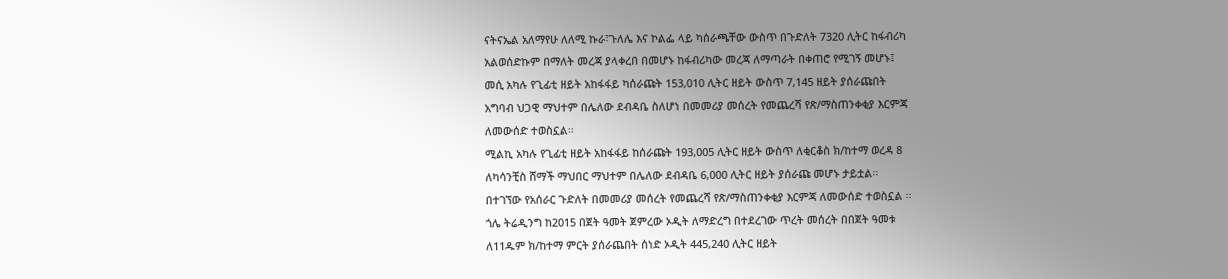ናትናኤል አለማየሁ ለለሚ ኩራ፣ጉለሌ እና ኮልፌ ላይ ካሰራጫቸው ውስጥ በጉድለት 7320 ሊትር ከፋብሪካ
አልወሰድኩም በማለት መረጃ ያላቀረበ በመሆኑ ከፋብሪካው መረጃ ለማጣራት በቀጠሮ የሚገኝ መሆኑ፤
መሲ አካሉ የጊፊቲ ዘይት አከፋፋይ ካሰራጩት 153,010 ሊትር ዘይት ውስጥ 7,145 ዘይት ያሰራጩበት
አግባብ ህጋዊ ማህተም በሌለው ደብዳቤ ስለሆነ በመመሪያ መሰረት የመጨረሻ የጽ/ማስጠንቀቂያ እርምጃ
ለመውሰድ ተወስኗል፡፡
ሚልኪ አካሉ የጊፊቲ ዘይት አከፋፋይ ከሰራጩት 193,005 ሊትር ዘይት ውስጥ ለቂርቆስ ክ/ከተማ ወረዳ 8
ለካሳንቺስ ሸማች ማህበር ማህተም በሌለው ደብዳቤ 6,000 ሊትር ዘይት ያሰራጩ መሆኑ ታይቷል፡፡
በተገኘው የአሰራር ጉድለት በመመሪያ መሰረት የመጨረሻ የጽ/ማስጠንቀቂያ እርምጃ ለመውሰድ ተወስኗል ፡፡
ጎሌ ትሬዲንግ ከ2015 በጀት ዓመት ጀምረው ኦዲት ለማድረግ በተደረገው ጥረት መሰረት በበጀት ዓመቱ
ለ11ዱም ክ/ከተማ ምርት ያሰራጨበት ሰነድ ኦዲት 445,240 ሊትር ዘይት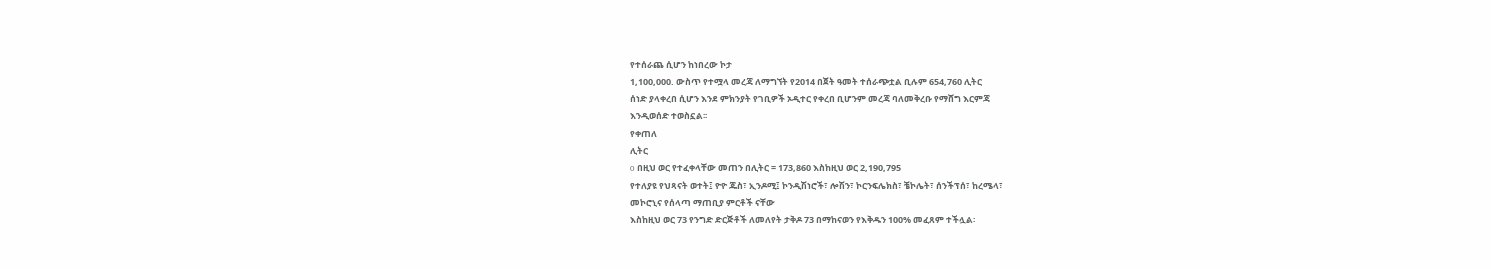የተሰራጨ ሲሆን ከነበረው ኮታ
1,100,000. ውስጥ የተሟላ መረጃ ለማግኘት የ2014 በጀት ዓመት ተሰራጭቷል ቢሉም 654,760 ሊትር
ሰነድ ያላቀረበ ሲሆን እንደ ምክንያት የገቢዎች ኦዲተር የቀረበ ቢሆንም መረጃ ባለመቅረቡ የማሸግ እርምጃ
እንዲወሰድ ተወስኗል፡፡
የቀጠለ
ሊትር
o በዚህ ወር የተፈቀላቸው መጠን በሊትር = 173,860 እስከዚህ ወር 2,190,795
የተለያዩ የህጻናት ወተት፤ ዮዮ ጁስ፣ ኢንዶሚ፤ ኮንዲሽነሮች፣ ሎሽን፣ ኮርንፍሌክስ፣ ቼኮሌት፣ ሰንችፕሰ፣ ከረሜላ፣
መኮሮኒና የሰላጣ ማጠቢያ ምርቶች ናቸው
እስከዚህ ወር 73 የንግድ ድርጅቶች ለመለየት ታቅዶ 73 በማከናወን የእቅዱን 100% መፈጸም ተችሏል፡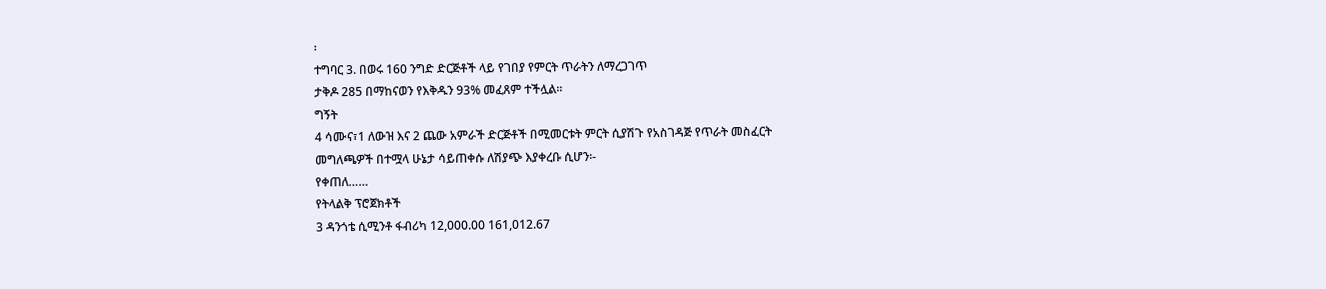፡
ተግባር 3. በወሩ 160 ንግድ ድርጅቶች ላይ የገበያ የምርት ጥራትን ለማረጋገጥ
ታቅዶ 285 በማከናወን የእቅዱን 93% መፈጸም ተችሏል፡፡
ግኝት
4 ሳሙና፣1 ለውዝ እና 2 ጨው አምራች ድርጅቶች በሚመርቱት ምርት ሲያሽጉ የአስገዳጅ የጥራት መስፈርት
መግለጫዎች በተሟላ ሁኔታ ሳይጠቀሱ ለሽያጭ እያቀረቡ ሲሆን፡-
የቀጠለ……
የትላልቅ ፕሮጀክቶች
3 ዳንጎቴ ሲሚንቶ ፋብሪካ 12,000.00 161,012.67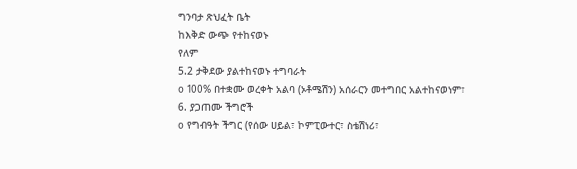ግንባታ ጽህፈት ቤት
ከእቅድ ውጭ የተከናወኑ
የለም
5.2 ታቅደው ያልተከናወኑ ተግባራት
o 100% በተቋሙ ወረቀት አልባ (ኦቶሜሽን) አሰራርን መተግበር አልተከናወነም፣
6. ያጋጠሙ ችግሮች
o የግብዓት ችግር (የሰው ሀይል፣ ኮምፒውተር፣ ስቴሽነሪ፣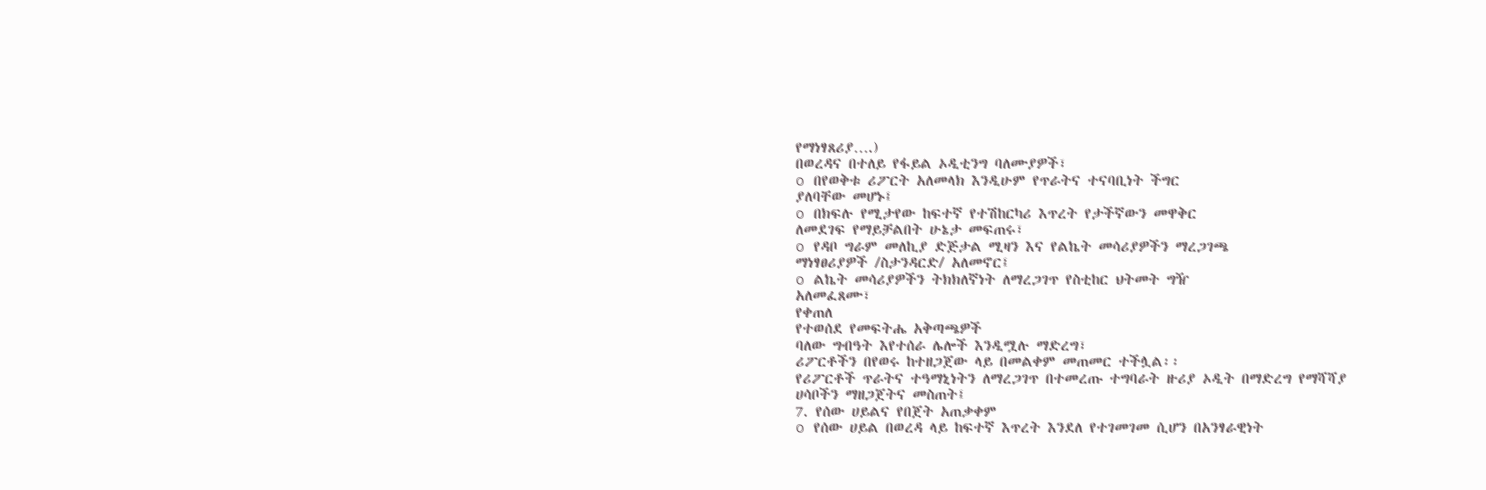የማነፃጸሪያ….)
በወረዳና በተለይ የፋይል ኦዲቲንግ ባለሙያዎች፣
o በየወቅቱ ሪፖርት አለመላክ እንዲሁም የጥራትና ተናባቢነት ችግር
ያለባቸው መሆኑ፤
o በክፍሉ የሚታየው ከፍተኛ የተሽከርካሪ እጥረት የታችኛውን መዋቅር
ለመደገፍ የማይቻልበት ሁኔታ መፍጠሩ፣
o የዳቦ ግራም መለኪያ ድጅታል ሚዛን እና የልኬት መሳሪያዎችን ማረጋገጫ
ማነፃፀሪያዎች /ስታንዳርድ/ አለመኖር፤
o ልኬት መሳሪያዎችን ትክክለኛነት ለማረጋገጥ የስቲከር ህትመት ግዥ
አለመፈጸሙ፣
የቀጠለ
የተወሰደ የመፍትሔ አቅጣጫዎች
ባለው ግብዓት እየተሰራ ሌሎች እንዲሟሉ ማድረግ፣
ሪፖርቶችን በየወሩ ከተዘጋጀው ላይ በመልቀም መጠመር ተችሏል፡፡
የሪፖርቶች ጥራትና ተዓማኒነትን ለማረጋገጥ በተመረጡ ተግባራት ዙሪያ ኦዲት በማድረግ የማሻሻያ
ሀሳቦችን ማዘጋጀትና መስጠት፤
7. የሰው ሀይልና የበጀት አጠቃቀም
o የሰው ሀይል በወረዳ ላይ ከፍተኛ እጥረት እንደለ የተገመገመ ሲሆን በአንፃራዊነት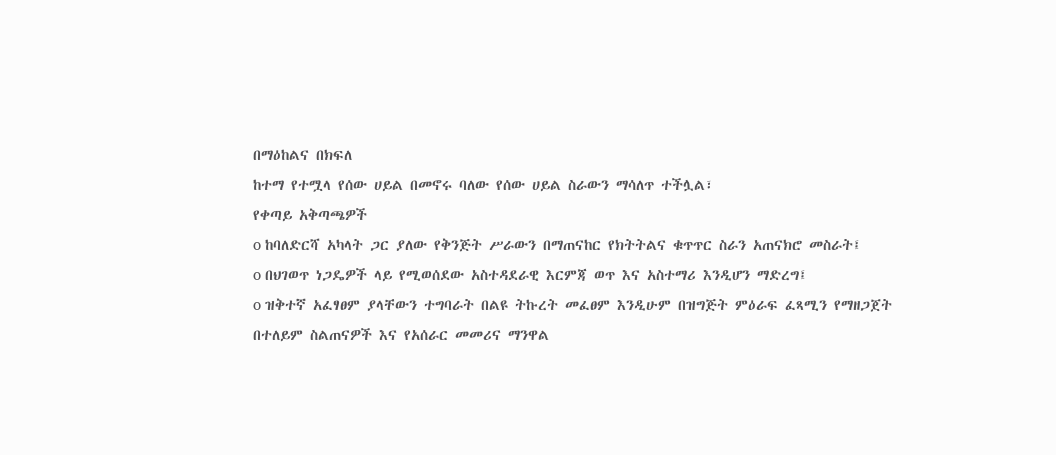በማዕከልና በክፍለ
ከተማ የተሟላ የሰው ሀይል በመኖሩ ባለው የሰው ሀይል ስራውን ማሳለጥ ተችሏል፣
የቀጣይ አቅጣጫዎች
o ከባለድርሻ አካላት ጋር ያለው የቅንጅት ሥራውን በማጠናከር የክትትልና ቁጥጥር ስራን አጠናክሮ መስራት፤
o በህገወጥ ነጋዴዎች ላይ የሚወሰደው አስተዳደራዊ እርምጃ ወጥ እና አስተማሪ እንዲሆን ማድረግ፤
o ዝቅተኛ አፈፃፀም ያላቸውን ተግባራት በልዩ ትኩረት መፈፀም እንዲሁም በዝግጅት ምዕራፍ ፈጻሚን የማዘጋጀት
በተለይም ስልጠናዎች እና የአሰራር መመሪና ማንዋል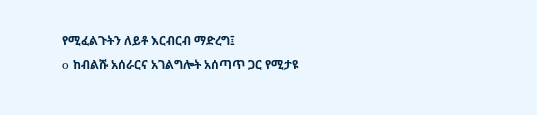የሚፈልጉትን ለይቶ እርብርብ ማድረግ፤
o ከብልሹ አሰራርና አገልግሎት አሰጣጥ ጋር የሚታዩ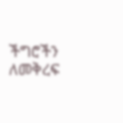ችግሮችን ለመቅረፍ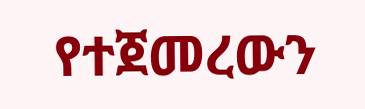የተጀመረውን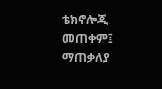ቴክኖሎጂ መጠቀም፤
ማጠቃለያ